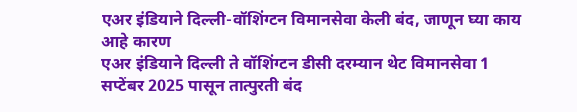एअर इंडियाने दिल्ली-वॉशिंग्टन विमानसेवा केली बंद, जाणून घ्या काय आहे कारण
एअर इंडियाने दिल्ली ते वॉशिंग्टन डीसी दरम्यान थेट विमानसेवा 1 सप्टेंबर 2025 पासून तात्पुरती बंद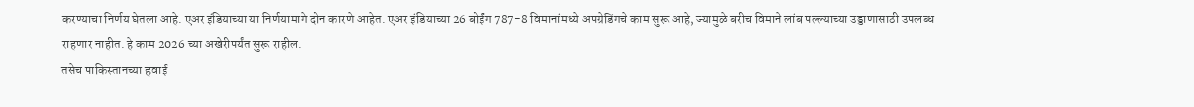करण्याचा निर्णय घेतला आहे. एअर इंडियाच्या या निर्णयामागे दोन कारणे आहेत. एअर इंडियाच्या 26 बोईंग 787-8 विमानांमध्ये अपग्रेडिंगचे काम सुरू आहे, ज्यामुळे बरीच विमाने लांब पल्ल्याच्या उड्डाणासाठी उपलब्ध राहणार नाहीत. हे काम 2026 च्या अखेरीपर्यंत सुरू राहील.
तसेच पाकिस्तानच्या हवाई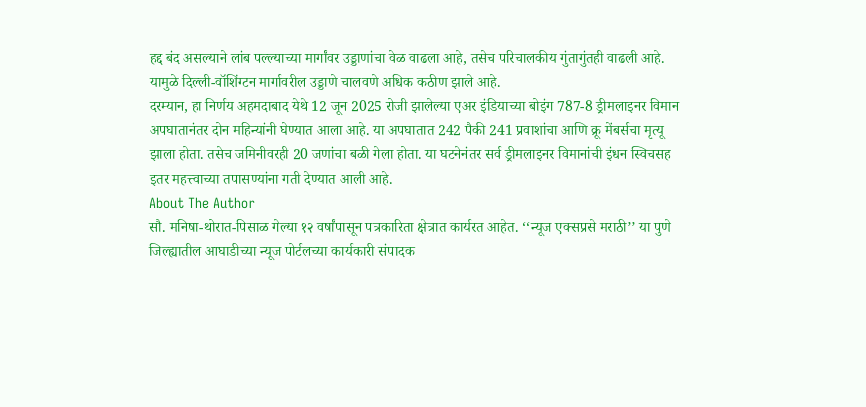हद्द बंद असल्याने लांब पल्ल्याच्या मार्गांवर उड्डाणांचा वेळ वाढला आहे, तसेच परिचालकीय गुंतागुंतही वाढली आहे. यामुळे दिल्ली-वॉशिंग्टन मार्गावरील उड्डाणे चालवणे अधिक कठीण झाले आहे.
दरम्यान, हा निर्णय अहमदाबाद येथे 12 जून 2025 रोजी झालेल्या एअर इंडियाच्या बोइंग 787-8 ड्रीमलाइनर विमान अपघातानंतर दोन महिन्यांनी घेण्यात आला आहे. या अपघातात 242 पैकी 241 प्रवाशांचा आणि क्रू मेंबर्सचा मृत्यू झाला होता. तसेच जमिनीवरही 20 जणांचा बळी गेला होता. या घटनेनंतर सर्व ड्रीमलाइनर विमानांची इंधन स्विचसह इतर महत्त्वाच्या तपासण्यांना गती देण्यात आली आहे.
About The Author
सौ. मनिषा-थोरात-पिसाळ गेल्या १२ वर्षांपासून पत्रकारिता क्षेत्रात कार्यरत आहेत. ‘‘न्यूज एक्सप्रसे मराठी’’ या पुणे जिल्ह्यातील आघाडीच्या न्यूज पोर्टलच्या कार्यकारी संपादक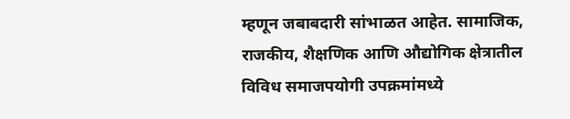म्हणून जबाबदारी सांभाळत आहेत. सामाजिक, राजकीय, शैक्षणिक आणि औद्योगिक क्षेत्रातील विविध समाजपयोगी उपक्रमांमध्ये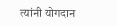त्यांनी योगदान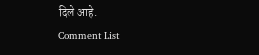दिले आहे.
Comment List